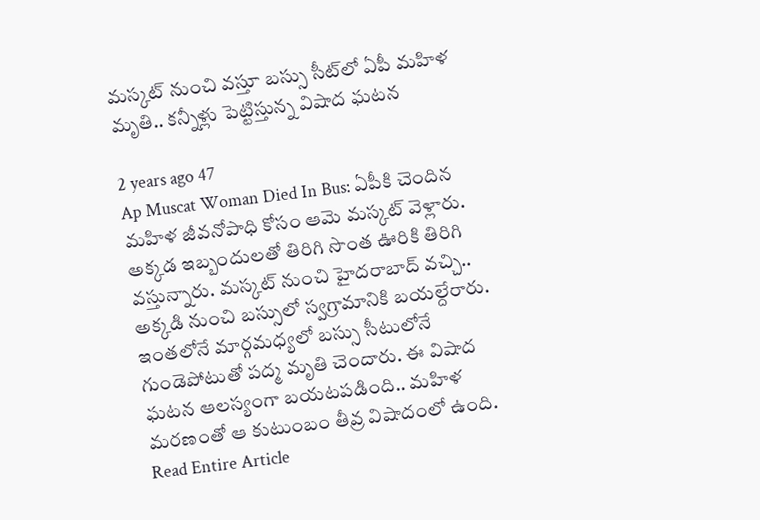మస్కట్ నుంచి వస్తూ బస్సు సీట్‌లో ఏపీ మహిళ మృతి.. కన్నీళ్లు పెట్టిస్తున్న విషాద ఘటన

2 years ago 47
Ap Muscat Woman Died In Bus: ఏపీకి చెందిన మహిళ జీవనోపాధి కోసం ఆమె మస్కట్‌ వెళ్లారు. అక్కడ ఇబ్బందులతో తిరిగి సొంత ఊరికి తిరిగి వస్తున్నారు. మస్కట్ నుంచి హైదరాబాద్ వచ్చి.. అక్కడి నుంచి బస్సులో స్వగ్రామానికి బయల్దేరారు. ఇంతలోనే మార్గమధ్యలో బస్సు సీటులోనే గుండెపోటుతో పద్మ మృతి చెందారు. ఈ విషాద ఘటన ఆలస్యంగా బయటపడింది.. మహిళ మరణంతో ఆ కుటుంబం తీవ్ర విషాదంలో ఉంది.
Read Entire Article